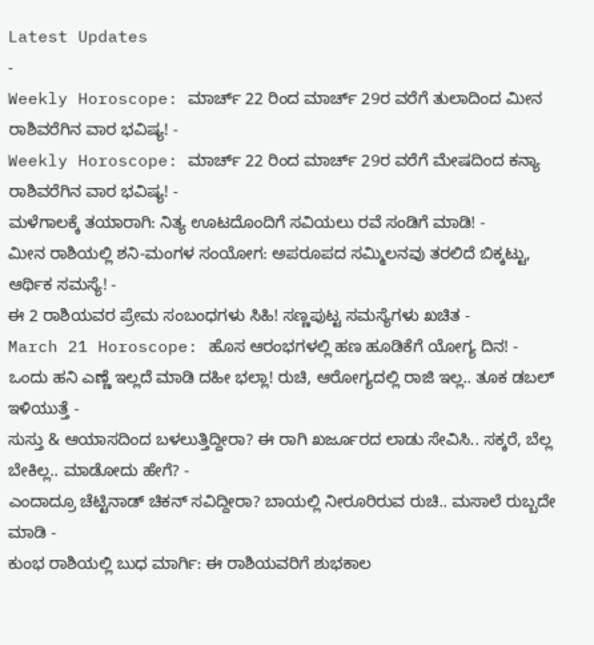Latest Updates
-
Weekly Horoscope: ಮಾರ್ಚ್ 22 ರಿಂದ ಮಾರ್ಚ್ 29ರ ವರೆಗೆ ತುಲಾದಿಂದ ಮೀನ ರಾಶಿವರೆಗಿನ ವಾರ ಭವಿಷ್ಯ! -
Weekly Horoscope: ಮಾರ್ಚ್ 22 ರಿಂದ ಮಾರ್ಚ್ 29ರ ವರೆಗೆ ಮೇಷದಿಂದ ಕನ್ಯಾ ರಾಶಿವರೆಗಿನ ವಾರ ಭವಿಷ್ಯ! -
ಮಳೆಗಾಲಕ್ಕೆ ತಯಾರಾಗಿ: ನಿತ್ಯ ಊಟದೊಂದಿಗೆ ಸವಿಯಲು ರವೆ ಸಂಡಿಗೆ ಮಾಡಿ! -
ಮೀನ ರಾಶಿಯಲ್ಲಿ ಶನಿ-ಮಂಗಳ ಸಂಯೋಗ: ಅಪರೂಪದ ಸಮ್ಮಿಲನವು ತರಲಿದೆ ಬಿಕ್ಕಟ್ಟು, ಆರ್ಥಿಕ ಸಮಸ್ಯೆ! -
ಈ 2 ರಾಶಿಯವರ ಪ್ರೇಮ ಸಂಬಂಧಗಳು ಸಿಹಿ! ಸಣ್ಣಪುಟ್ಟ ಸಮಸ್ಯೆಗಳು ಖಚಿತ -
March 21 Horoscope: ಹೊಸ ಆರಂಭಗಳಲ್ಲಿ ಹಣ ಹೂಡಿಕೆಗೆ ಯೋಗ್ಯ ದಿನ! -
ಒಂದು ಹನಿ ಎಣ್ಣೆ ಇಲ್ಲದೆ ಮಾಡಿ ದಹೀ ಭಲ್ಲಾ! ರುಚಿ, ಆರೋಗ್ಯದಲ್ಲಿ ರಾಜಿ ಇಲ್ಲ.. ತೂಕ ಡಬಲ್ ಇಳಿಯುತ್ತೆ -
ಸುಸ್ತು & ಆಯಾಸದಿಂದ ಬಳಲುತ್ತಿದ್ದೀರಾ? ಈ ರಾಗಿ ಖರ್ಜೂರದ ಲಾಡು ಸೇವಿಸಿ.. ಸಕ್ಕರೆ, ಬೆಲ್ಲ ಬೇಕಿಲ್ಲ.. ಮಾಡೋದು ಹೇಗೆ? -
ಎಂದಾದ್ರೂ ಚೆಟ್ಟಿನಾಡ್ ಚಿಕನ್ ಸವಿದ್ದೀರಾ? ಬಾಯಲ್ಲಿ ನೀರೂರಿರುವ ರುಚಿ.. ಮಸಾಲೆ ರುಬ್ಬದೇ ಮಾಡಿ -
ಕುಂಭ ರಾಶಿಯಲ್ಲಿ ಬುಧ ಮಾರ್ಗಿ: ಈ ರಾಶಿಯವರಿಗೆ ಶುಭಕಾಲ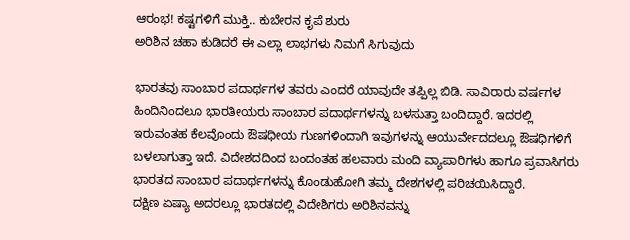ಆರಂಭ! ಕಷ್ಟಗಳಿಗೆ ಮುಕ್ತಿ.. ಕುಬೇರನ ಕೃಪೆ ಶುರು
ಅರಿಶಿನ ಚಹಾ ಕುಡಿದರೆ ಈ ಎಲ್ಲಾ ಲಾಭಗಳು ನಿಮಗೆ ಸಿಗುವುದು

ಭಾರತವು ಸಾಂಬಾರ ಪದಾರ್ಥಗಳ ತವರು ಎಂದರೆ ಯಾವುದೇ ತಪ್ಪಿಲ್ಲ ಬಿಡಿ. ಸಾವಿರಾರು ವರ್ಷಗಳ ಹಿಂದಿನಿಂದಲೂ ಭಾರತೀಯರು ಸಾಂಬಾರ ಪದಾರ್ಥಗಳನ್ನು ಬಳಸುತ್ತಾ ಬಂದಿದ್ದಾರೆ. ಇದರಲ್ಲಿ ಇರುವಂತಹ ಕೆಲವೊಂದು ಔಷಧೀಯ ಗುಣಗಳಿಂದಾಗಿ ಇವುಗಳನ್ನು ಆಯುರ್ವೇದದಲ್ಲೂ ಔಷಧಿಗಳಿಗೆ ಬಳಲಾಗುತ್ತಾ ಇದೆ. ವಿದೇಶದದಿಂದ ಬಂದಂತಹ ಹಲವಾರು ಮಂದಿ ವ್ಯಾಪಾರಿಗಳು ಹಾಗೂ ಪ್ರವಾಸಿಗರು ಭಾರತದ ಸಾಂಬಾರ ಪದಾರ್ಥಗಳನ್ನು ಕೊಂಡುಹೋಗಿ ತಮ್ಮ ದೇಶಗಳಲ್ಲಿ ಪರಿಚಯಿಸಿದ್ದಾರೆ.
ದಕ್ಷಿಣ ಏಷ್ಯಾ ಅದರಲ್ಲೂ ಭಾರತದಲ್ಲಿ ವಿದೇಶಿಗರು ಅರಿಶಿನವನ್ನು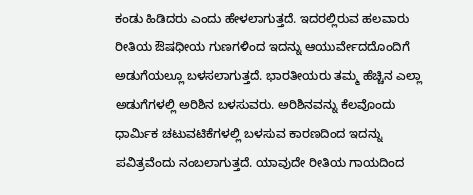ಕಂಡು ಹಿಡಿದರು ಎಂದು ಹೇಳಲಾಗುತ್ತದೆ. ಇದರಲ್ಲಿರುವ ಹಲವಾರು ರೀತಿಯ ಔಷಧೀಯ ಗುಣಗಳಿಂದ ಇದನ್ನು ಆಯುರ್ವೇದದೊಂದಿಗೆ ಅಡುಗೆಯಲ್ಲೂ ಬಳಸಲಾಗುತ್ತದೆ. ಭಾರತೀಯರು ತಮ್ಮ ಹೆಚ್ಚಿನ ಎಲ್ಲಾ ಅಡುಗೆಗಳಲ್ಲಿ ಅರಿಶಿನ ಬಳಸುವರು. ಅರಿಶಿನವನ್ನು ಕೆಲವೊಂದು ಧಾರ್ಮಿಕ ಚಟುವಟಿಕೆಗಳಲ್ಲಿ ಬಳಸುವ ಕಾರಣದಿಂದ ಇದನ್ನು ಪವಿತ್ರವೆಂದು ನಂಬಲಾಗುತ್ತದೆ. ಯಾವುದೇ ರೀತಿಯ ಗಾಯದಿಂದ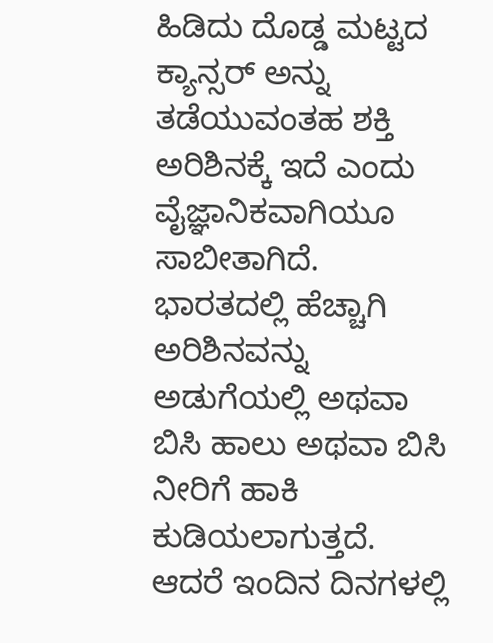ಹಿಡಿದು ದೊಡ್ಡ ಮಟ್ಟದ ಕ್ಯಾನ್ಸರ್ ಅನ್ನು ತಡೆಯುವಂತಹ ಶಕ್ತಿ ಅರಿಶಿನಕ್ಕೆ ಇದೆ ಎಂದು ವೈಜ್ಞಾನಿಕವಾಗಿಯೂ ಸಾಬೀತಾಗಿದೆ.
ಭಾರತದಲ್ಲಿ ಹೆಚ್ಚಾಗಿ ಅರಿಶಿನವನ್ನು ಅಡುಗೆಯಲ್ಲಿ ಅಥವಾ ಬಿಸಿ ಹಾಲು ಅಥವಾ ಬಿಸಿ ನೀರಿಗೆ ಹಾಕಿ ಕುಡಿಯಲಾಗುತ್ತದೆ. ಆದರೆ ಇಂದಿನ ದಿನಗಳಲ್ಲಿ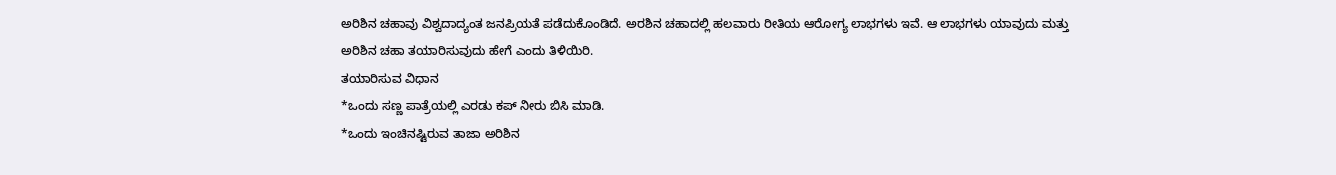ಅರಿಶಿನ ಚಹಾವು ವಿಶ್ವದಾದ್ಯಂತ ಜನಪ್ರಿಯತೆ ಪಡೆದುಕೊಂಡಿದೆ. ಅರಶಿನ ಚಹಾದಲ್ಲಿ ಹಲವಾರು ರೀತಿಯ ಆರೋಗ್ಯ ಲಾಭಗಳು ಇವೆ. ಆ ಲಾಭಗಳು ಯಾವುದು ಮತ್ತು ಅರಿಶಿನ ಚಹಾ ತಯಾರಿಸುವುದು ಹೇಗೆ ಎಂದು ತಿಳಿಯಿರಿ.
ತಯಾರಿಸುವ ವಿಧಾನ
*ಒಂದು ಸಣ್ಣ ಪಾತ್ರೆಯಲ್ಲಿ ಎರಡು ಕಪ್ ನೀರು ಬಿಸಿ ಮಾಡಿ.
*ಒಂದು ಇಂಚಿನಷ್ಟಿರುವ ತಾಜಾ ಅರಿಶಿನ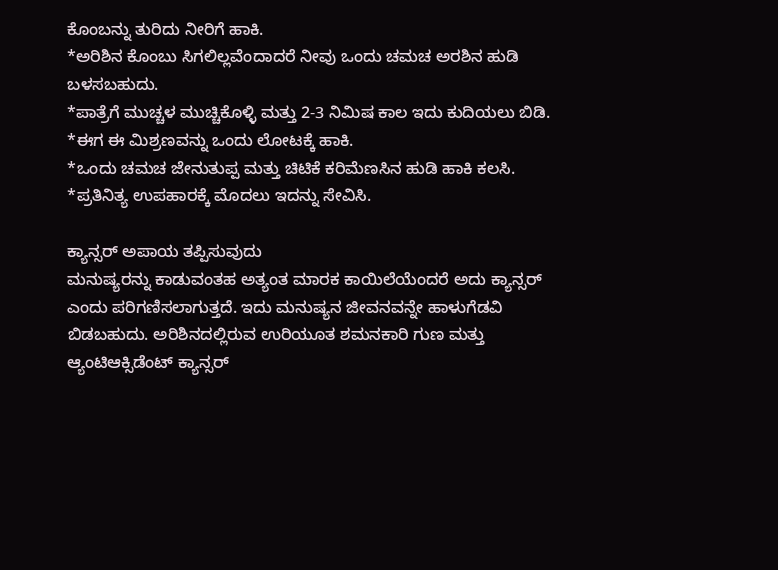ಕೊಂಬನ್ನು ತುರಿದು ನೀರಿಗೆ ಹಾಕಿ.
*ಅರಿಶಿನ ಕೊಂಬು ಸಿಗಲಿಲ್ಲವೆಂದಾದರೆ ನೀವು ಒಂದು ಚಮಚ ಅರಶಿನ ಹುಡಿ ಬಳಸಬಹುದು.
*ಪಾತ್ರೆಗೆ ಮುಚ್ಚಳ ಮುಚ್ಚಿಕೊಳ್ಳಿ ಮತ್ತು 2-3 ನಿಮಿಷ ಕಾಲ ಇದು ಕುದಿಯಲು ಬಿಡಿ.
*ಈಗ ಈ ಮಿಶ್ರಣವನ್ನು ಒಂದು ಲೋಟಕ್ಕೆ ಹಾಕಿ.
*ಒಂದು ಚಮಚ ಜೇನುತುಪ್ಪ ಮತ್ತು ಚಿಟಿಕೆ ಕರಿಮೆಣಸಿನ ಹುಡಿ ಹಾಕಿ ಕಲಸಿ.
*ಪ್ರತಿನಿತ್ಯ ಉಪಹಾರಕ್ಕೆ ಮೊದಲು ಇದನ್ನು ಸೇವಿಸಿ.

ಕ್ಯಾನ್ಸರ್ ಅಪಾಯ ತಪ್ಪಿಸುವುದು
ಮನುಷ್ಯರನ್ನು ಕಾಡುವಂತಹ ಅತ್ಯಂತ ಮಾರಕ ಕಾಯಿಲೆಯೆಂದರೆ ಅದು ಕ್ಯಾನ್ಸರ್ ಎಂದು ಪರಿಗಣಿಸಲಾಗುತ್ತದೆ. ಇದು ಮನುಷ್ಯನ ಜೀವನವನ್ನೇ ಹಾಳುಗೆಡವಿ ಬಿಡಬಹುದು. ಅರಿಶಿನದಲ್ಲಿರುವ ಉರಿಯೂತ ಶಮನಕಾರಿ ಗುಣ ಮತ್ತು ಆ್ಯಂಟಿಆಕ್ಸಿಡೆಂಟ್ ಕ್ಯಾನ್ಸರ್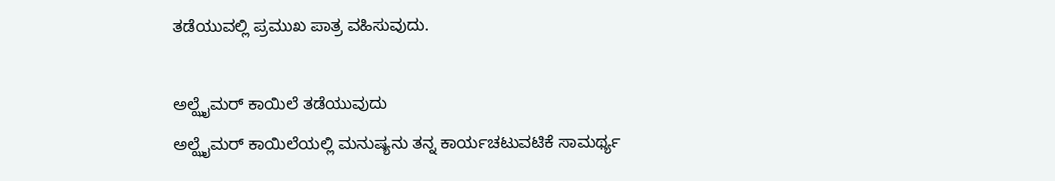ತಡೆಯುವಲ್ಲಿ ಪ್ರಮುಖ ಪಾತ್ರ ವಹಿಸುವುದು.

ಅಲ್ಝೈಮರ್ ಕಾಯಿಲೆ ತಡೆಯುವುದು
ಅಲ್ಝೈಮರ್ ಕಾಯಿಲೆಯಲ್ಲಿ ಮನುಷ್ಯನು ತನ್ನ ಕಾರ್ಯಚಟುವಟಿಕೆ ಸಾಮರ್ಥ್ಯ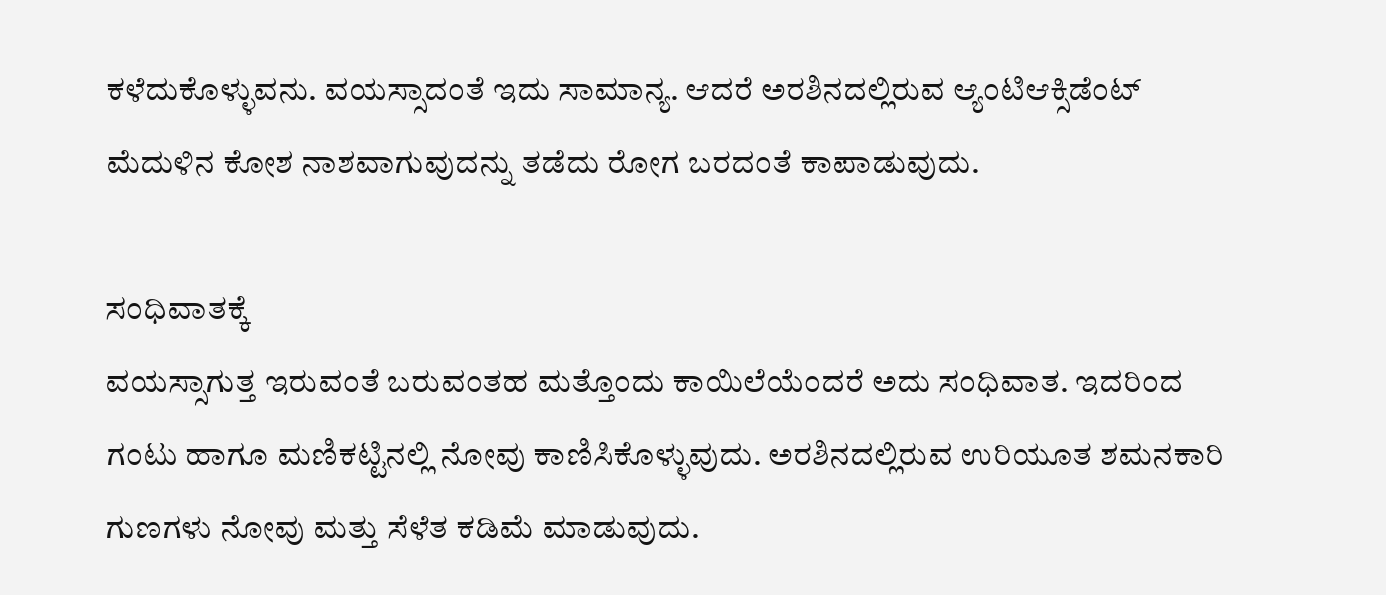ಕಳೆದುಕೊಳ್ಳುವನು. ವಯಸ್ಸಾದಂತೆ ಇದು ಸಾಮಾನ್ಯ. ಆದರೆ ಅರಶಿನದಲ್ಲಿರುವ ಆ್ಯಂಟಿಆಕ್ಸಿಡೆಂಟ್ ಮೆದುಳಿನ ಕೋಶ ನಾಶವಾಗುವುದನ್ನು ತಡೆದು ರೋಗ ಬರದಂತೆ ಕಾಪಾಡುವುದು.

ಸಂಧಿವಾತಕ್ಕೆ
ವಯಸ್ಸಾಗುತ್ತ ಇರುವಂತೆ ಬರುವಂತಹ ಮತ್ತೊಂದು ಕಾಯಿಲೆಯೆಂದರೆ ಅದು ಸಂಧಿವಾತ. ಇದರಿಂದ ಗಂಟು ಹಾಗೂ ಮಣಿಕಟ್ಟಿನಲ್ಲಿ ನೋವು ಕಾಣಿಸಿಕೊಳ್ಳುವುದು. ಅರಶಿನದಲ್ಲಿರುವ ಉರಿಯೂತ ಶಮನಕಾರಿ ಗುಣಗಳು ನೋವು ಮತ್ತು ಸೆಳೆತ ಕಡಿಮೆ ಮಾಡುವುದು.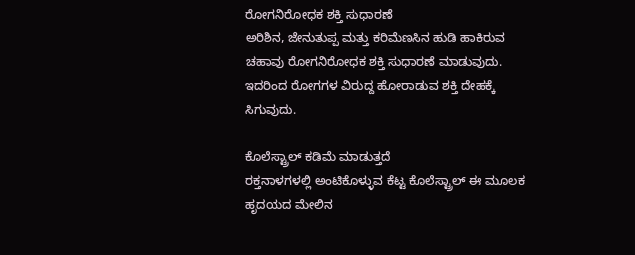ರೋಗನಿರೋಧಕ ಶಕ್ತಿ ಸುಧಾರಣೆ
ಅರಿಶಿನ, ಜೇನುತುಪ್ಪ ಮತ್ತು ಕರಿಮೆಣಸಿನ ಹುಡಿ ಹಾಕಿರುವ ಚಹಾವು ರೋಗನಿರೋಧಕ ಶಕ್ತಿ ಸುಧಾರಣೆ ಮಾಡುವುದು. ಇದರಿಂದ ರೋಗಗಳ ವಿರುದ್ದ ಹೋರಾಡುವ ಶಕ್ತಿ ದೇಹಕ್ಕೆ ಸಿಗುವುದು.

ಕೊಲೆಸ್ಟ್ರಾಲ್ ಕಡಿಮೆ ಮಾಡುತ್ತದೆ
ರಕ್ತನಾಳಗಳಲ್ಲಿ ಅಂಟಿಕೊಳ್ಳುವ ಕೆಟ್ಟ ಕೊಲೆಸ್ಟ್ರಾಲ್ ಈ ಮೂಲಕ ಹೃದಯದ ಮೇಲಿನ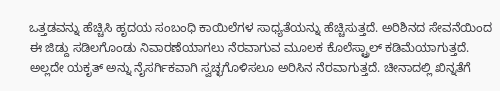ಒತ್ತಡವನ್ನು ಹೆಚ್ಚಿಸಿ ಹೃದಯ ಸಂಬಂಧಿ ಕಾಯಿಲೆಗಳ ಸಾಧ್ಯತೆಯನ್ನು ಹೆಚ್ಚಿಸುತ್ತದೆ. ಅರಿಶಿನದ ಸೇವನೆಯಿಂದ ಈ ಜಿಡ್ದು ಸಡಿಲಗೊಂಡು ನಿವಾರಣೆಯಾಗಲು ನೆರವಾಗುವ ಮೂಲಕ ಕೊಲೆಸ್ಟ್ರಾಲ್ ಕಡಿಮೆಯಾಗುತ್ತದೆ. ಅಲ್ಲದೇ ಯಕೃತ್ ಅನ್ನು ನೈಸರ್ಗಿಕವಾಗಿ ಸ್ವಚ್ಛಗೊಳಿಸಲೂ ಅರಿಸಿನ ನೆರವಾಗುತ್ತದೆ. ಚೀನಾದಲ್ಲಿ ಖಿನ್ನತೆಗೆ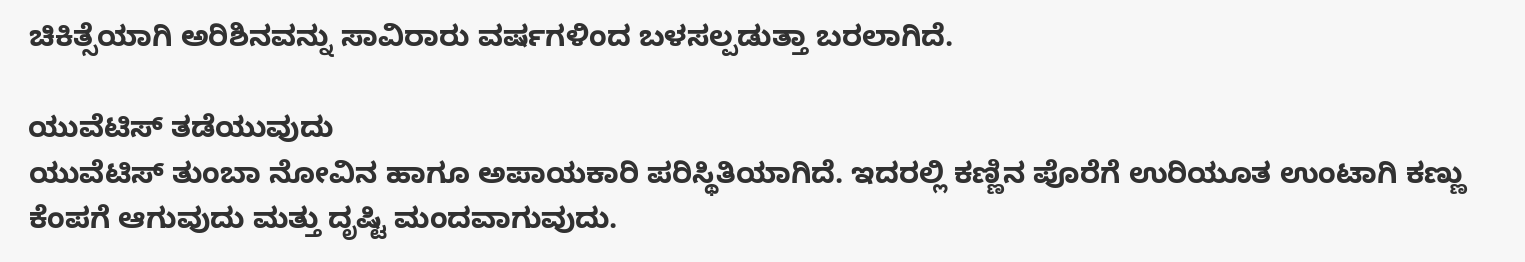ಚಿಕಿತ್ಸೆಯಾಗಿ ಅರಿಶಿನವನ್ನು ಸಾವಿರಾರು ವರ್ಷಗಳಿಂದ ಬಳಸಲ್ಪಡುತ್ತಾ ಬರಲಾಗಿದೆ.

ಯುವೆಟಿಸ್ ತಡೆಯುವುದು
ಯುವೆಟಿಸ್ ತುಂಬಾ ನೋವಿನ ಹಾಗೂ ಅಪಾಯಕಾರಿ ಪರಿಸ್ಥಿತಿಯಾಗಿದೆ. ಇದರಲ್ಲಿ ಕಣ್ಣಿನ ಪೊರೆಗೆ ಉರಿಯೂತ ಉಂಟಾಗಿ ಕಣ್ಣು ಕೆಂಪಗೆ ಆಗುವುದು ಮತ್ತು ದೃಷ್ಟಿ ಮಂದವಾಗುವುದು.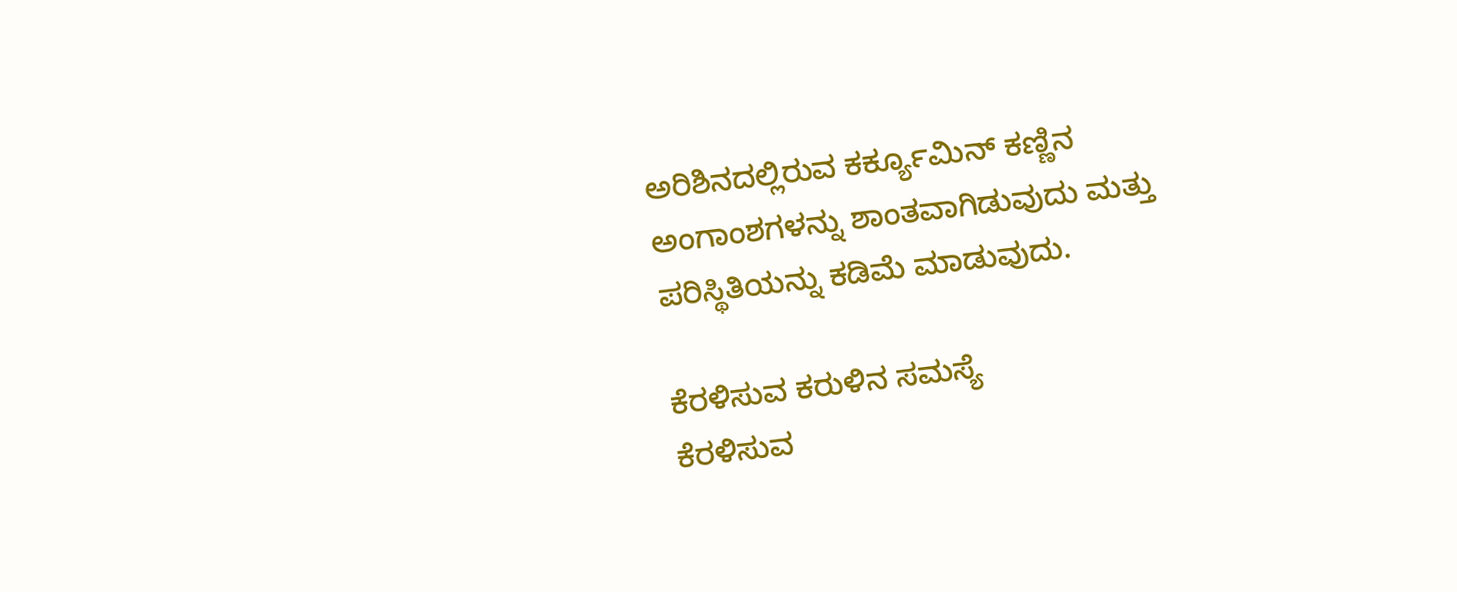ಅರಿಶಿನದಲ್ಲಿರುವ ಕರ್ಕ್ಯೂಮಿನ್ ಕಣ್ಣಿನ ಅಂಗಾಂಶಗಳನ್ನು ಶಾಂತವಾಗಿಡುವುದು ಮತ್ತು ಪರಿಸ್ಥಿತಿಯನ್ನು ಕಡಿಮೆ ಮಾಡುವುದು.

ಕೆರಳಿಸುವ ಕರುಳಿನ ಸಮಸ್ಯೆ
ಕೆರಳಿಸುವ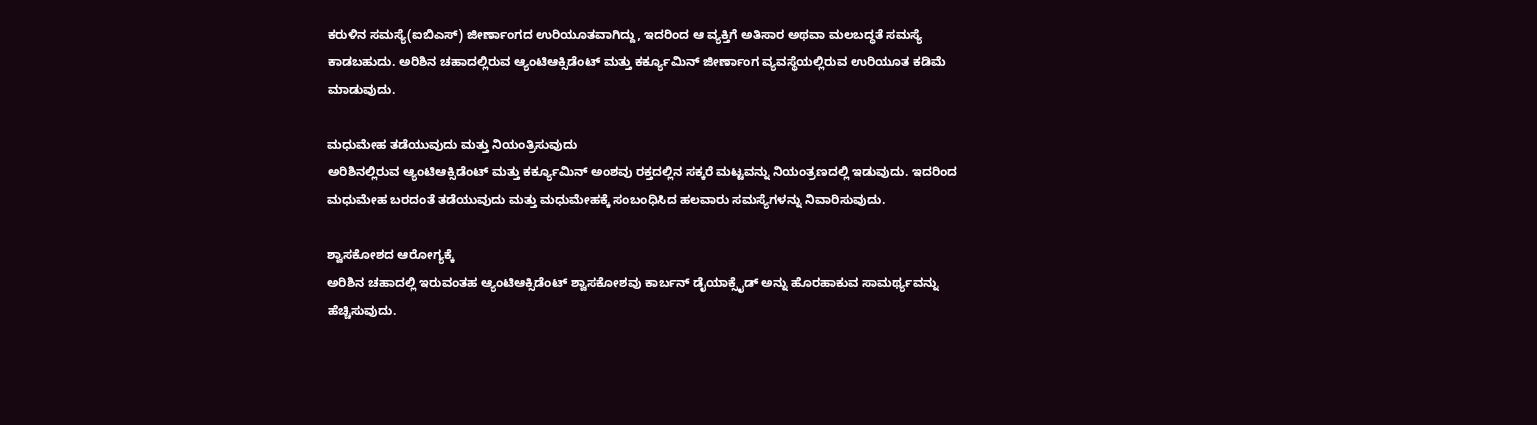ಕರುಳಿನ ಸಮಸ್ಯೆ(ಐಬಿಎಸ್) ಜೀರ್ಣಾಂಗದ ಉರಿಯೂತವಾಗಿದ್ದು, ಇದರಿಂದ ಆ ವ್ಯಕ್ತಿಗೆ ಅತಿಸಾರ ಅಥವಾ ಮಲಬದ್ಧತೆ ಸಮಸ್ಯೆ ಕಾಡಬಹುದು. ಅರಿಶಿನ ಚಹಾದಲ್ಲಿರುವ ಆ್ಯಂಟಿಆಕ್ಸಿಡೆಂಟ್ ಮತ್ತು ಕರ್ಕ್ಯೂಮಿನ್ ಜೀರ್ಣಾಂಗ ವ್ಯವಸ್ಥೆಯಲ್ಲಿರುವ ಉರಿಯೂತ ಕಡಿಮೆ ಮಾಡುವುದು.

ಮಧುಮೇಹ ತಡೆಯುವುದು ಮತ್ತು ನಿಯಂತ್ರಿಸುವುದು
ಅರಿಶಿನಲ್ಲಿರುವ ಆ್ಯಂಟಿಆಕ್ಸಿಡೆಂಟ್ ಮತ್ತು ಕರ್ಕ್ಯೂಮಿನ್ ಅಂಶವು ರಕ್ತದಲ್ಲಿನ ಸಕ್ಕರೆ ಮಟ್ಟವನ್ನು ನಿಯಂತ್ರಣದಲ್ಲಿ ಇಡುವುದು. ಇದರಿಂದ ಮಧುಮೇಹ ಬರದಂತೆ ತಡೆಯುವುದು ಮತ್ತು ಮಧುಮೇಹಕ್ಕೆ ಸಂಬಂಧಿಸಿದ ಹಲವಾರು ಸಮಸ್ಯೆಗಳನ್ನು ನಿವಾರಿಸುವುದು.

ಶ್ವಾಸಕೋಶದ ಆರೋಗ್ಯಕ್ಕೆ
ಅರಿಶಿನ ಚಹಾದಲ್ಲಿ ಇರುವಂತಹ ಆ್ಯಂಟಿಆಕ್ಸಿಡೆಂಟ್ ಶ್ವಾಸಕೋಶವು ಕಾರ್ಬನ್ ಡೈಯಾಕ್ಸೈಡ್ ಅನ್ನು ಹೊರಹಾಕುವ ಸಾಮರ್ಥ್ಯವನ್ನು ಹೆಚ್ಚಿಸುವುದು.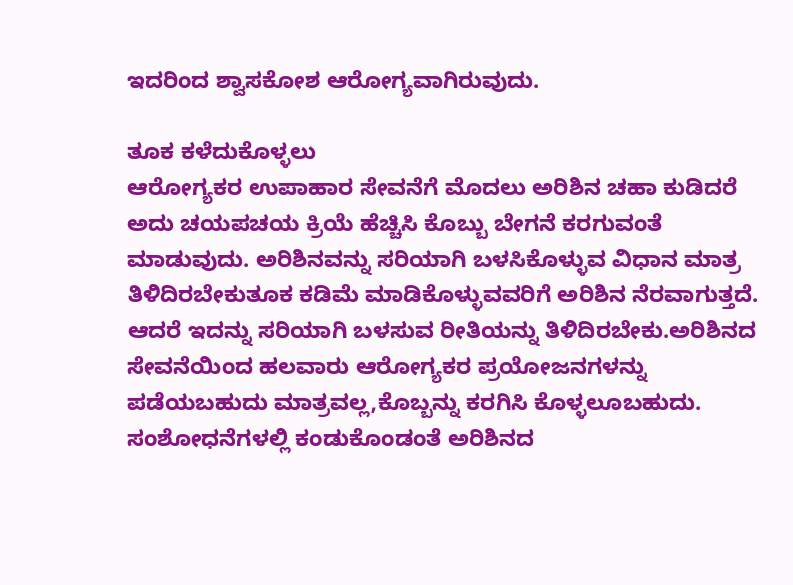ಇದರಿಂದ ಶ್ವಾಸಕೋಶ ಆರೋಗ್ಯವಾಗಿರುವುದು.

ತೂಕ ಕಳೆದುಕೊಳ್ಳಲು
ಆರೋಗ್ಯಕರ ಉಪಾಹಾರ ಸೇವನೆಗೆ ಮೊದಲು ಅರಿಶಿನ ಚಹಾ ಕುಡಿದರೆ ಅದು ಚಯಪಚಯ ಕ್ರಿಯೆ ಹೆಚ್ಚಿಸಿ ಕೊಬ್ಬು ಬೇಗನೆ ಕರಗುವಂತೆ ಮಾಡುವುದು. ಅರಿಶಿನವನ್ನು ಸರಿಯಾಗಿ ಬಳಸಿಕೊಳ್ಳುವ ವಿಧಾನ ಮಾತ್ರ ತಿಳಿದಿರಬೇಕುತೂಕ ಕಡಿಮೆ ಮಾಡಿಕೊಳ್ಳುವವರಿಗೆ ಅರಿಶಿನ ನೆರವಾಗುತ್ತದೆ. ಆದರೆ ಇದನ್ನು ಸರಿಯಾಗಿ ಬಳಸುವ ರೀತಿಯನ್ನು ತಿಳಿದಿರಬೇಕು.ಅರಿಶಿನದ ಸೇವನೆಯಿಂದ ಹಲವಾರು ಆರೋಗ್ಯಕರ ಪ್ರಯೋಜನಗಳನ್ನು ಪಡೆಯಬಹುದು ಮಾತ್ರವಲ್ಲ,ಕೊಬ್ಬನ್ನು ಕರಗಿಸಿ ಕೊಳ್ಳಲೂಬಹುದು. ಸಂಶೋಧನೆಗಳಲ್ಲಿ ಕಂಡುಕೊಂಡಂತೆ ಅರಿಶಿನದ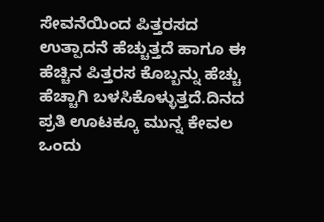ಸೇವನೆಯಿಂದ ಪಿತ್ತರಸದ ಉತ್ಪಾದನೆ ಹೆಚ್ಚುತ್ತದೆ ಹಾಗೂ ಈ ಹೆಚ್ಚಿನ ಪಿತ್ತರಸ ಕೊಬ್ಬನ್ನು ಹೆಚ್ಚು ಹೆಚ್ಚಾಗಿ ಬಳಸಿಕೊಳ್ಳುತ್ತದೆ.ದಿನದ ಪ್ರತಿ ಊಟಕ್ಕೂ ಮುನ್ನ ಕೇವಲ ಒಂದು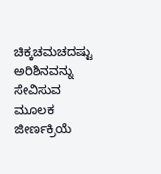ಚಿಕ್ಕಚಮಚದಷ್ಟು ಅರಿಶಿನವನ್ನು ಸೇವಿಸುವ ಮೂಲಕ ಜೀರ್ಣಕ್ರಿಯೆ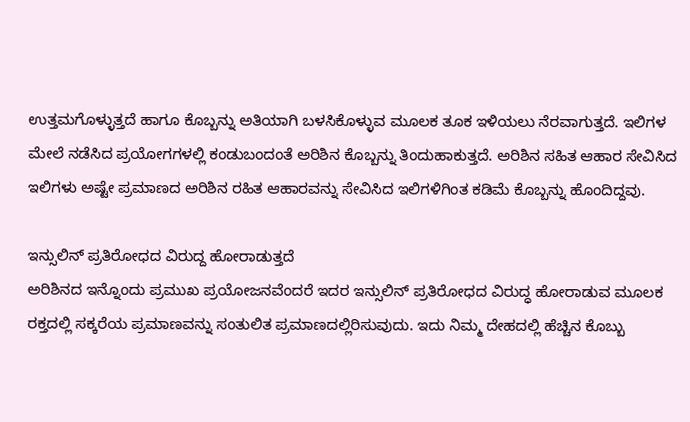ಉತ್ತಮಗೊಳ್ಳುತ್ತದೆ ಹಾಗೂ ಕೊಬ್ಬನ್ನು ಅತಿಯಾಗಿ ಬಳಸಿಕೊಳ್ಳುವ ಮೂಲಕ ತೂಕ ಇಳಿಯಲು ನೆರವಾಗುತ್ತದೆ. ಇಲಿಗಳ ಮೇಲೆ ನಡೆಸಿದ ಪ್ರಯೋಗಗಳಲ್ಲಿ ಕಂಡುಬಂದಂತೆ ಅರಿಶಿನ ಕೊಬ್ಬನ್ನು ತಿಂದುಹಾಕುತ್ತದೆ. ಅರಿಶಿನ ಸಹಿತ ಆಹಾರ ಸೇವಿಸಿದ ಇಲಿಗಳು ಅಷ್ಟೇ ಪ್ರಮಾಣದ ಅರಿಶಿನ ರಹಿತ ಆಹಾರವನ್ನು ಸೇವಿಸಿದ ಇಲಿಗಳಿಗಿಂತ ಕಡಿಮೆ ಕೊಬ್ಬನ್ನು ಹೊಂದಿದ್ದವು.

ಇನ್ಸುಲಿನ್ ಪ್ರತಿರೋಧದ ವಿರುದ್ದ ಹೋರಾಡುತ್ತದೆ
ಅರಿಶಿನದ ಇನ್ನೊಂದು ಪ್ರಮುಖ ಪ್ರಯೋಜನವೆಂದರೆ ಇದರ ಇನ್ಸುಲಿನ್ ಪ್ರತಿರೋಧದ ವಿರುದ್ಧ ಹೋರಾಡುವ ಮೂಲಕ ರಕ್ತದಲ್ಲಿ ಸಕ್ಕರೆಯ ಪ್ರಮಾಣವನ್ನು ಸಂತುಲಿತ ಪ್ರಮಾಣದಲ್ಲಿರಿಸುವುದು. ಇದು ನಿಮ್ಮ ದೇಹದಲ್ಲಿ ಹೆಚ್ಚಿನ ಕೊಬ್ಬು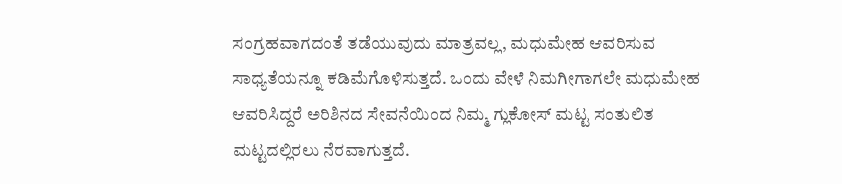ಸಂಗ್ರಹವಾಗದಂತೆ ತಡೆಯುವುದು ಮಾತ್ರವಲ್ಲ, ಮಧುಮೇಹ ಆವರಿಸುವ ಸಾಧ್ಯತೆಯನ್ನೂ ಕಡಿಮೆಗೊಳಿಸುತ್ತದೆ. ಒಂದು ವೇಳೆ ನಿಮಗೀಗಾಗಲೇ ಮಧುಮೇಹ ಆವರಿಸಿದ್ದರೆ ಅರಿಶಿನದ ಸೇವನೆಯಿಂದ ನಿಮ್ಮ ಗ್ಲುಕೋಸ್ ಮಟ್ಟ ಸಂತುಲಿತ ಮಟ್ಟದಲ್ಲಿರಲು ನೆರವಾಗುತ್ತದೆ.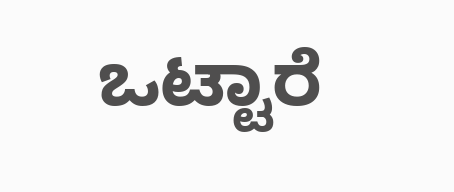ಒಟ್ಟಾರೆ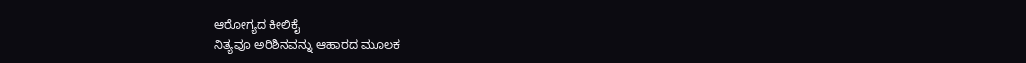ಆರೋಗ್ಯದ ಕೀಲಿಕೈ
ನಿತ್ಯವೂ ಅರಿಶಿನವನ್ನು ಆಹಾರದ ಮೂಲಕ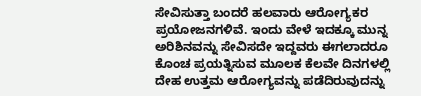ಸೇವಿಸುತ್ತಾ ಬಂದರೆ ಹಲವಾರು ಆರೋಗ್ಯಕರ ಪ್ರಯೋಜನಗಳಿವೆ. ಇಂದು ವೇಳೆ ಇದಕ್ಕೂ ಮುನ್ನ ಅರಿಶಿನವನ್ನು ಸೇವಿಸದೇ ಇದ್ದವರು ಈಗಲಾದರೂ ಕೊಂಚ ಪ್ರಯತ್ನಿಸುವ ಮೂಲಕ ಕೆಲವೇ ದಿನಗಳಲ್ಲಿ ದೇಹ ಉತ್ತಮ ಆರೋಗ್ಯವನ್ನು ಪಡೆದಿರುವುದನ್ನು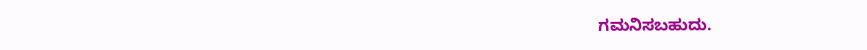ಗಮನಿಸಬಹುದು.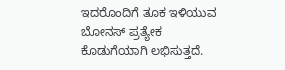ಇದರೊಂದಿಗೆ ತೂಕ ಇಳಿಯುವ ಬೋನಸ್ ಪ್ರತ್ಯೇಕ ಕೊಡುಗೆಯಾಗಿ ಲಭಿಸುತ್ತದೆ.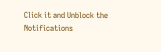Click it and Unblock the Notifications